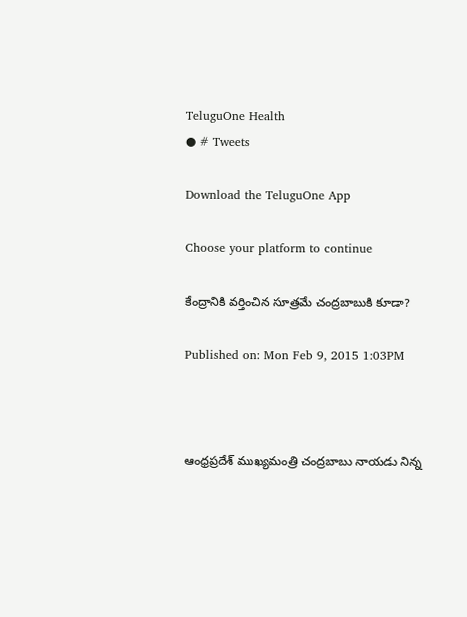TeluguOne Health
● # Tweets

Download the TeluguOne App

Choose your platform to continue

కేంద్రానికి వర్తించిన సూత్రమే చంద్రబాబుకి కూడా?

Published on: Mon Feb 9, 2015 1:03PM



ఆంధ్రప్రదేశ్ ముఖ్యమంత్రి చంద్రబాబు నాయడు నిన్న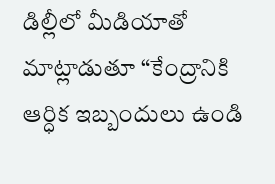డిల్లీలో మీడియాతో మాట్లాడుతూ “కేంద్రానికి ఆర్ధిక ఇబ్బందులు ఉండి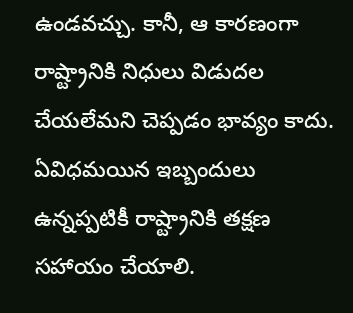ఉండవచ్చు. కానీ, ఆ కారణంగా రాష్ట్రానికి నిధులు విడుదల చేయలేమని చెప్పడం భావ్యం కాదు. ఏవిధమయిన ఇబ్బందులు ఉన్నప్పటికీ రాష్ట్రానికి తక్షణ సహాయం చేయాలి.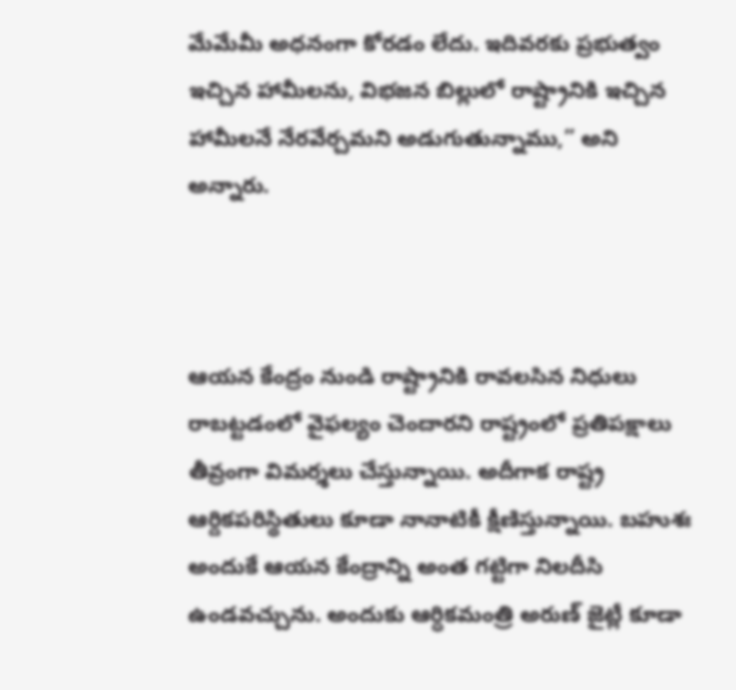మేమేమీ అధనంగా కోరడం లేదు. ఇదివరకు ప్రభుత్వం ఇచ్చిన హామీలను, విభజన బిల్లులో రాష్ట్రానికి ఇచ్చిన హామీలనే నేరవేర్చమని అడుగుతున్నాము,” అని అన్నారు.



ఆయన కేంద్రం నుండి రాష్ట్రానికి రావలసిన నిధులు రాబట్టడంలో వైఫల్యం చెందారని రాష్ట్రంలో ప్రతిపక్షాలు తీవ్రంగా విమర్శలు చేస్తున్నాయి. అదీగాక రాష్ట్ర ఆర్దికపరిస్థితులు కూడా నానాటికీ క్షీణిస్తున్నాయి. బహుశః అందుకే ఆయన కేంద్రాన్ని అంత గట్టిగా నిలదీసి ఉండవచ్చును. అందుకు ఆర్ధికమంత్రి అరుణ్ జైట్లీ కూడా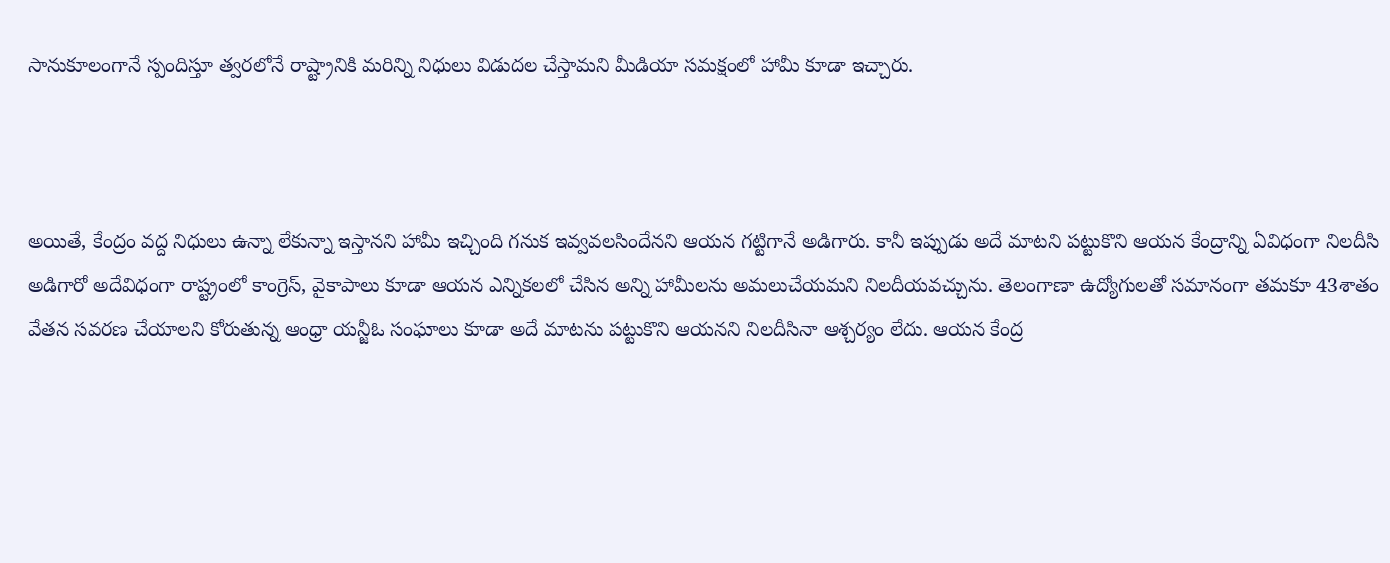సానుకూలంగానే స్పందిస్తూ త్వరలోనే రాష్ట్రానికి మరిన్ని నిధులు విడుదల చేస్తామని మీడియా సమక్షంలో హామీ కూడా ఇచ్చారు.



అయితే, కేంద్రం వద్ద నిధులు ఉన్నా లేకున్నా ఇస్తానని హామీ ఇచ్చింది గనుక ఇవ్వవలసిందేనని ఆయన గట్టిగానే అడిగారు. కానీ ఇప్పుడు అదే మాటని పట్టుకొని ఆయన కేంద్రాన్ని ఏవిధంగా నిలదీసి అడిగారో అదేవిధంగా రాష్ట్రంలో కాంగ్రెస్, వైకాపాలు కూడా ఆయన ఎన్నికలలో చేసిన అన్ని హామీలను అమలుచేయమని నిలదీయవచ్చును. తెలంగాణా ఉద్యోగులతో సమానంగా తమకూ 43శాతం వేతన సవరణ చేయాలని కోరుతున్న ఆంధ్రా యన్జీఓ సంఘాలు కూడా అదే మాటను పట్టుకొని ఆయనని నిలదీసినా ఆశ్చర్యం లేదు. ఆయన కేంద్ర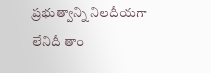ప్రభుత్వాన్ని నిలదీయగా లేనిదీ తాం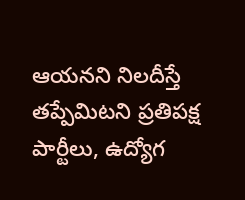ఆయనని నిలదీస్తే తప్పేమిటని ప్రతిపక్ష పార్టీలు, ఉద్యోగ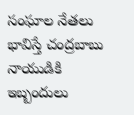సంఘాల నేతలు భావిస్తే చంద్రబాబు నాయుడికి ఇబ్బందులు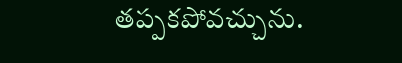తప్పకపోవచ్చును.